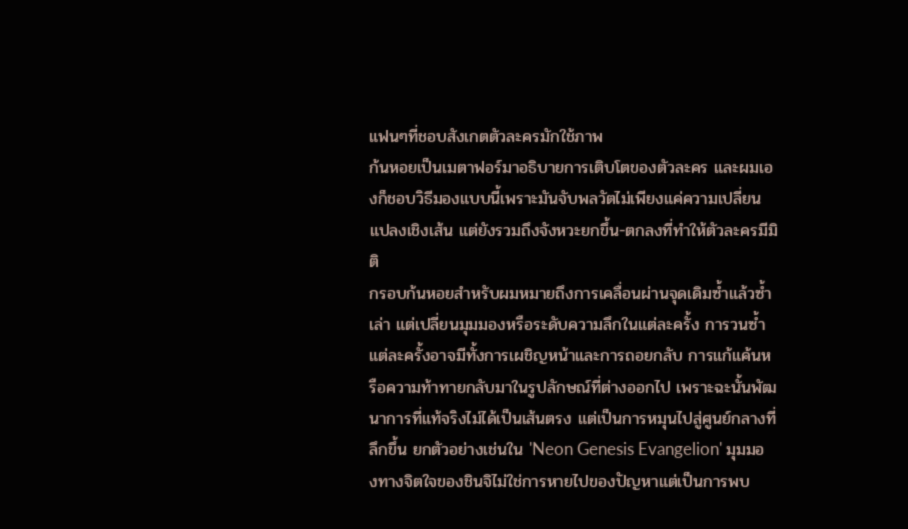แฟนๆที่ชอบสังเกตตัวละครมักใช้ภาพ
ก้นหอยเป็นเมตาฟอร์มาอธิบายการเติบโตของตัวละคร และผมเองก็ชอบวิธีมองแบบนี้เพราะมันจับพลวัตไม่เพียงแค่ความเปลี่ยนแปลงเชิงเส้น แต่ยังรวมถึงจังหวะยกขึ้น-ตกลงที่ทำให้ตัวละครมีมิติ
กรอบก้นหอยสำหรับผมหมายถึงการเคลื่อนผ่านจุดเดิมซ้ำแล้วซ้ำเล่า แต่เปลี่ยนมุมมองหรือระดับความลึกในแต่ละครั้ง การวนซ้ำแต่ละครั้งอาจมีทั้งการเผชิญหน้าและการถอยกลับ การแก้แค้นหรือความท้าทายกลับมาในรูปลักษณ์ที่ต่างออกไป เพราะฉะนั้นพัฒนาการที่แท้จริงไม่ได้เป็นเส้นตรง แต่เป็นการหมุนไปสู่ศูนย์กลางที่ลึกขึ้น ยกตัวอย่างเช่นใน 'Neon Genesis Evangelion' มุมมองทางจิตใจของชินจิไม่ใช่การหายไปของปัญหาแต่เป็นการพบ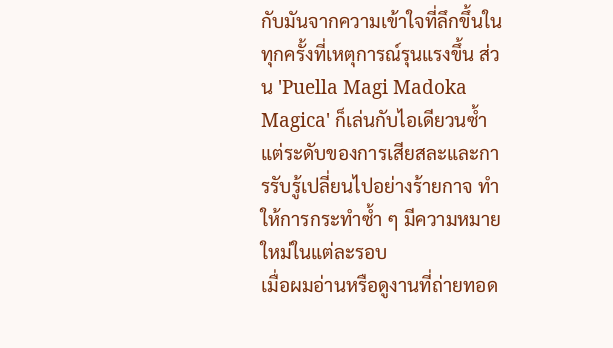กับมันจากความเข้าใจที่ลึกขึ้นในทุกครั้งที่เหตุการณ์รุนแรงขึ้น ส่วน 'Puella Magi Madoka Magica' ก็เล่นกับไอเดียวนซ้ำแต่ระดับของการเสียสละและการรับรู้เปลี่ยนไปอย่างร้ายกาจ ทำให้การกระทำซ้ำ ๆ มีความหมายใหม่ในแต่ละรอบ
เมื่อผมอ่านหรือดูงานที่ถ่ายทอด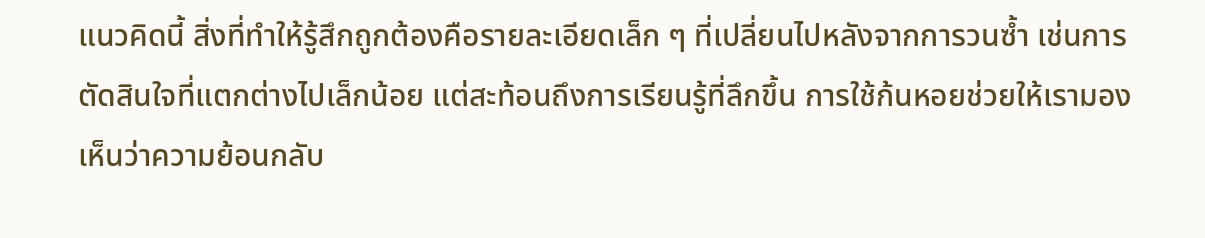แนวคิดนี้ สิ่งที่ทำให้รู้สึกถูกต้องคือรายละเอียดเล็ก ๆ ที่เปลี่ยนไปหลังจากการวนซ้ำ เช่นการตัดสินใจที่แตกต่างไปเล็กน้อย แต่สะท้อนถึงการเรียนรู้ที่ลึกขึ้น การใช้ก้นหอยช่วยให้เรามองเห็นว่าความย้อนกลับ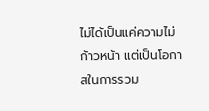ไม่ได้เป็นแค่ความไม่ก้าวหน้า แต่เป็นโอกาสในการรวม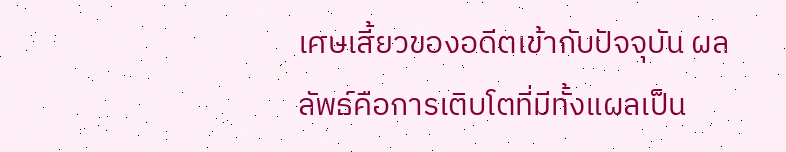เศษเสี้ยวของอดีตเข้ากับปัจจุบัน ผลลัพธ์คือการเติบโตที่มีทั้งแผลเป็น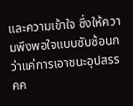และความเข้าใจ ซึ่งให้ความพึงพอใจแบบซับซ้อนกว่าแค่การเอาชนะอุปสรรคค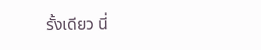รั้งเดียว นี่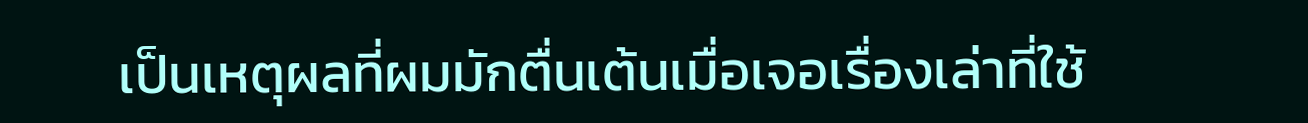เป็นเหตุผลที่ผมมักตื่นเต้นเมื่อเจอเรื่องเล่าที่ใช้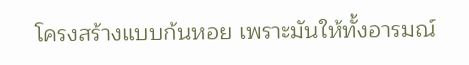โครงสร้างแบบก้นหอย เพราะมันให้ทั้งอารมณ์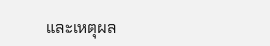และเหตุผล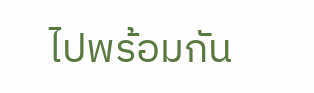ไปพร้อมกัน